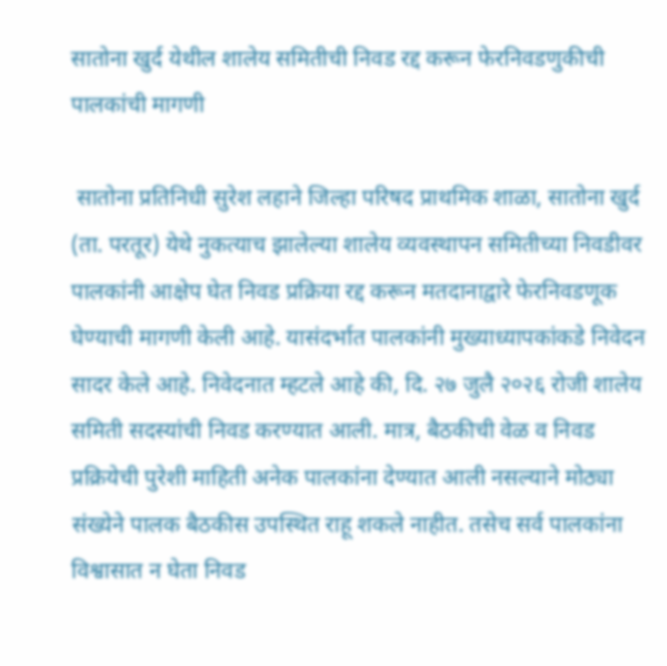सातोना खुर्द येथील शालेय समितीची निवड रद्द करून फेरनिवडणुकीची पालकांची मागणी

 सातोना प्रतिनिधी सुरेश लहाने जिल्हा परिषद प्राथमिक शाळा, सातोना खुर्द (ता. परतूर) येथे नुकत्याच झालेल्या शालेय व्यवस्थापन समितीच्या निवडीवर पालकांनी आक्षेप घेत निवड प्रक्रिया रद्द करून मतदानाद्वारे फेरनिवडणूक घेण्याची मागणी केली आहे. यासंदर्भात पालकांनी मुख्याध्यापकांकडे निवेदन सादर केले आहे. निवेदनात म्हटले आहे की, दि. २७ जुलै २०२६ रोजी शालेय समिती सदस्यांची निवड करण्यात आली. मात्र, बैठकीची वेळ व निवड प्रक्रियेची पुरेशी माहिती अनेक पालकांना देण्यात आली नसल्याने मोठ्या संख्येने पालक बैठकीस उपस्थित राहू शकले नाहीत. तसेच सर्व पालकांना विश्वासात न घेता निवड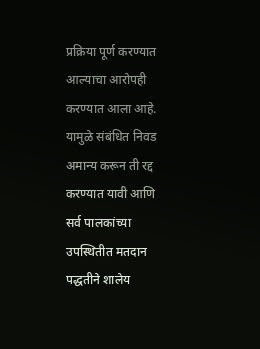प्रक्रिया पूर्ण करण्यात आल्याचा आरोपही करण्यात आला आहे. यामुळे संबंधित निवड अमान्य करून ती रद्द करण्यात यावी आणि सर्व पालकांच्या उपस्थितीत मतदान पद्धतीने शालेय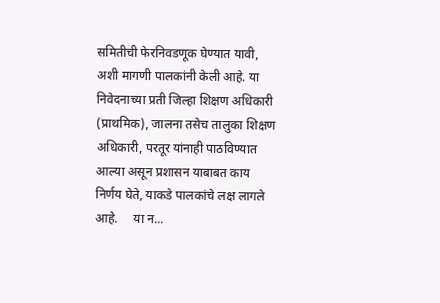समितीची फेरनिवडणूक घेण्यात यावी, अशी मागणी पालकांनी केली आहे. या निवेदनाच्या प्रती जिल्हा शिक्षण अधिकारी  (प्राथमिक), जालना तसेच तालुका शिक्षण अधिकारी, परतूर यांनाही पाठविण्यात आल्या असून प्रशासन याबाबत काय निर्णय घेते, याकडे पालकांचे लक्ष लागले आहे.     या न...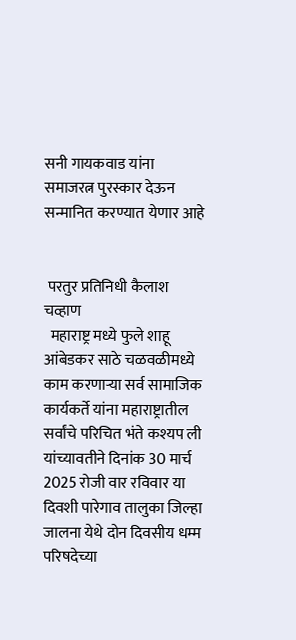सनी गायकवाड यांना समाजरत्न पुरस्कार देऊन सन्मानित करण्यात येणार आहे


 परतुर प्रतिनिधी कैलाश चव्हाण
  महाराष्ट्र मध्ये फुले शाहू आंबेडकर साठे चळवळीमध्ये काम करणाऱ्या सर्व सामाजिक कार्यकर्ते यांना महाराष्ट्रातील सर्वांचे परिचित भंते कश्यप ली यांच्यावतीने दिनांक 30 मार्च 2025 रोजी वार रविवार या दिवशी पारेगाव तालुका जिल्हा जालना येथे दोन दिवसीय धम्म परिषदेच्या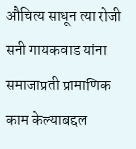औचित्य साधून त्या रोजी सनी गायकवाड यांना समाजाप्रती प्रामाणिक काम केल्याबद्दल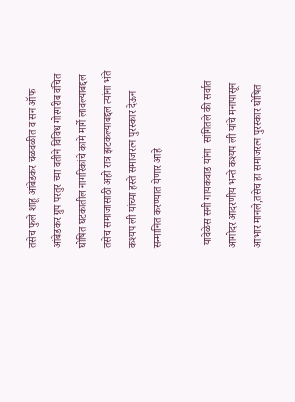तसेच फुले शाहू आंबेडकर चळवळीत व सन ऑफ आंबेडकर ग्रुप परतुर च्या वतीने विविध गोरगरीब वंचित घोषित घटकातील नागरिकांचे कामे मार्गे लावल्याबद्दल तसेच समाजासाठी अहो रात्र झटकल्याबद्दल त्यांना भंते कश्यप ली यांच्या हस्ते समाजरत्न पुरस्कार देऊन सन्मानित करण्यात येणार आहे

 यावेळेस सनी गायकवाड यांना  सांगितले की सर्वात आगोदर आदरणीय भन्ते कश्यप ली यांचे मनापासून आभार मानले,तसेच हा समाजरत्न पुरस्कार घोषित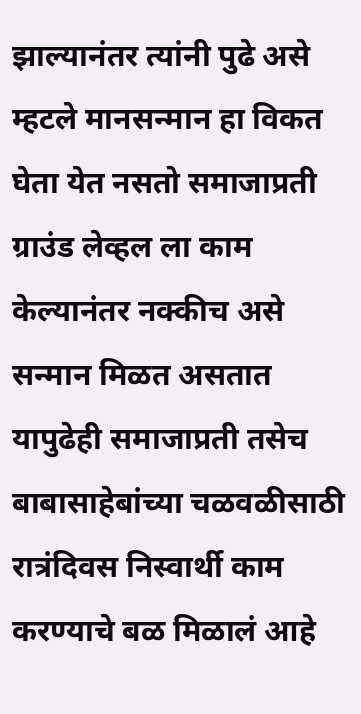झाल्यानंतर त्यांनी पुढे असे म्हटले मानसन्मान हा विकत घेता येत नसतो समाजाप्रती ग्राउंड लेव्हल ला काम केल्यानंतर नक्कीच असे सन्मान मिळत असतात यापुढेही समाजाप्रती तसेच बाबासाहेबांच्या चळवळीसाठी रात्रंदिवस निस्वार्थी काम करण्याचे बळ मिळालं आहे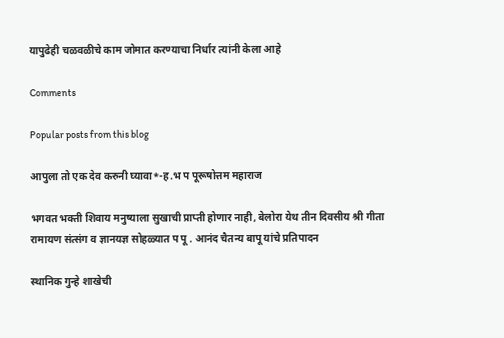यापुढेही चळवळीचे काम जोमात करण्याचा निर्धार त्यांनी केला आहे

Comments

Popular posts from this blog

आपुला तो एक देव करुनी घ्यावा*-ह.भ प पूरूषोत्तम महाराज

भगवत भक्ती शिवाय मनुष्याला सुखाची प्राप्ती होणार नाही, बेलोरा येथ तीन दिवसीय श्री गीता रामायण संत्संग व ज्ञानयज्ञ सोहळ्यात प पू . आनंद चैतन्य बापू यांचे प्रतिपादन

स्थानिक गुन्हे शाखेची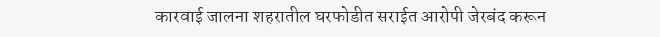कारवाई जालना शहरातील घरफोडीत सराईत आरोपी जेरबंद करून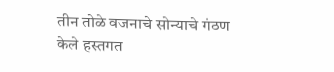तीन तोळे वजनाचे सोन्याचे गंठण केले हस्तगत